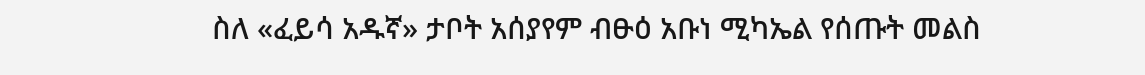ስለ «ፈይሳ አዱኛ» ታቦት አሰያየም ብፁዕ አቡነ ሚካኤል የሰጡት መልስ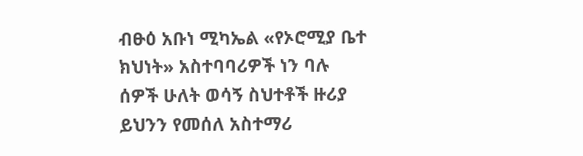ብፁዕ አቡነ ሚካኤል «የኦሮሚያ ቤተ ክህነት» አስተባባሪዎች ነን ባሉ ሰዎች ሁለት ወሳኝ ስህተቶች ዙሪያ ይህንን የመሰለ አስተማሪ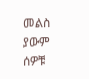መልስ ያውም ሰዎቹ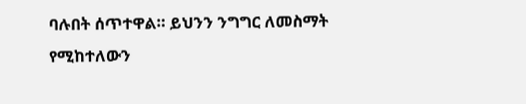ባሉበት ሰጥተዋል። ይህንን ንግግር ለመስማት የሚከተለውን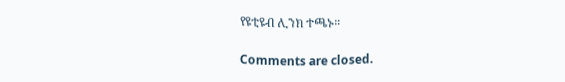የዩቲዩብ ሊንክ ተጫኑ።

Comments are closed.